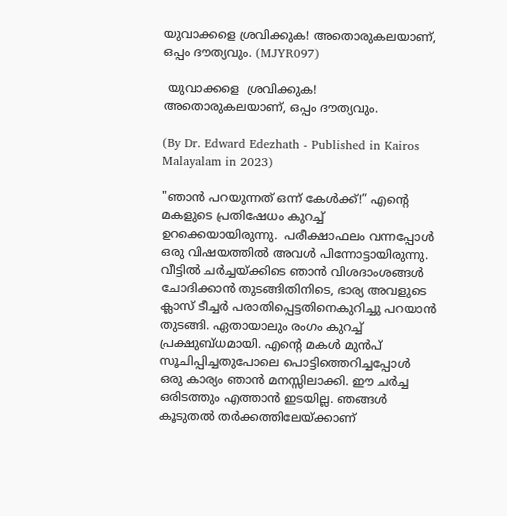യുവാക്കളെ ശ്രവിക്കുക! അതൊരുകലയാണ്, ഒപ്പം ദൗത്യവും. (MJYR097)

 യുവാക്കളെ  ശ്രവിക്കുക! അതൊരുകലയാണ്, ഒപ്പം ദൗത്യവും.

(By Dr. Edward Edezhath - Published in Kairos Malayalam in 2023)

"ഞാൻ പറയുന്നത് ഒന്ന് കേൾക്ക്!” എന്റെ  മകളുടെ പ്രതിഷേധം കുറച്ച് ഉറക്കെയായിരുന്നു.  പരീക്ഷാഫലം വന്നപ്പോൾ ഒരു വിഷയത്തിൽ അവൾ പിന്നോട്ടായിരുന്നു. വീട്ടിൽ ചർച്ചയ്ക്കിടെ ഞാൻ വിശദാംശങ്ങൾ ചോദിക്കാൻ തുടങ്ങിതിനിടെ, ഭാര്യ അവളുടെ  ക്ലാസ് ടീച്ചർ പരാതിപ്പെട്ടതിനെകുറിച്ചു പറയാൻ തുടങ്ങി. ഏതായാലും രംഗം കുറച്ച് പ്രക്ഷുബ്ധമായി. എന്റെ മകൾ മുൻപ് സൂചിപ്പിച്ചതുപോലെ പൊട്ടിത്തെറിച്ചപ്പോൾ ഒരു കാര്യം ഞാൻ മനസ്സിലാക്കി. ഈ ചർച്ച ഒരിടത്തും എത്താൻ ഇടയില്ല. ഞങ്ങൾ കൂടുതൽ തർക്കത്തിലേയ്ക്കാണ്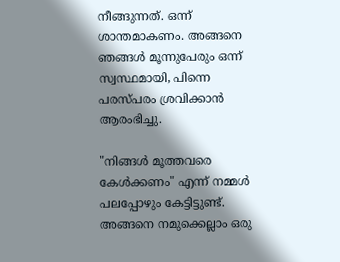നീങ്ങുന്നത്. ഒന്ന് ശാന്തമാകണം. അങ്ങനെ ഞങ്ങൾ മൂന്നുപേരും ഒന്ന് സ്വസ്ഥമായി, പിന്നെ പരസ്പരം ശ്രവിക്കാൻ ആരംഭിച്ചു.

"നിങ്ങൾ മൂത്തവരെ കേൾക്കണം" എന്ന് നമ്മൾ പലപ്പോഴും കേട്ടിട്ടുണ്ട്. അങ്ങനെ നമുക്കെല്ലാം ഒരു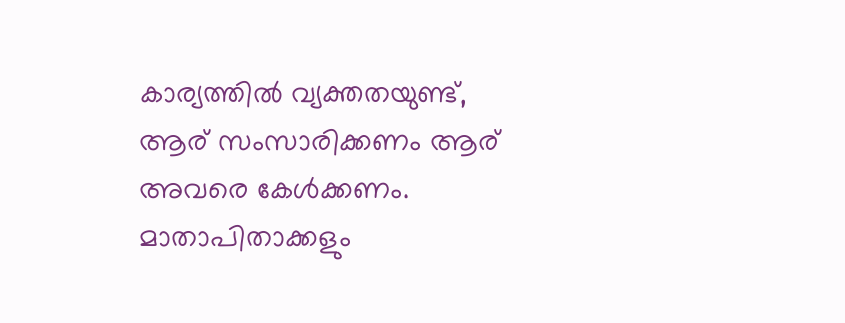കാര്യത്തിൽ വ്യക്തതയുണ്ട്, ആര് സംസാരിക്കണം ആര് അവരെ കേൾക്കണം. മാതാപിതാക്കളും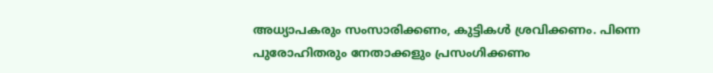അധ്യാപകരും സംസാരിക്കണം, കുട്ടികൾ ശ്രവിക്കണം. പിന്നെ പുരോഹിതരും നേതാക്കളും പ്രസംഗിക്കണം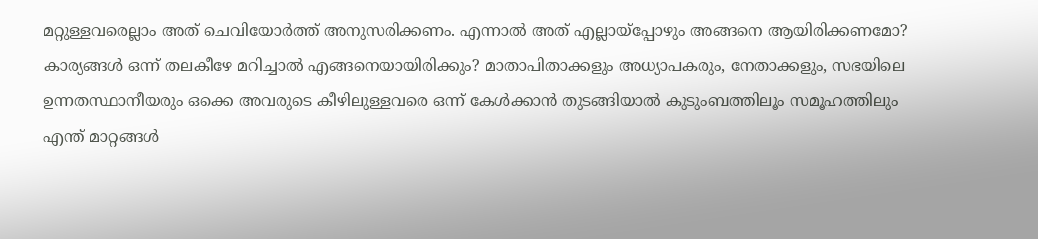മറ്റുള്ളവരെല്ലാം അത് ചെവിയോർത്ത് അനുസരിക്കണം. എന്നാൽ അത് എല്ലായ്പ്പോഴും അങ്ങനെ ആയിരിക്കണമോ? കാര്യങ്ങൾ ഒന്ന് തലകീഴേ മറിച്ചാൽ എങ്ങനെയായിരിക്കും? മാതാപിതാക്കളും അധ്യാപകരും, നേതാക്കളും, സഭയിലെ ഉന്നതസ്ഥാനീയരും ഒക്കെ അവരുടെ കീഴിലുള്ളവരെ ഒന്ന് കേൾക്കാൻ തുടങ്ങിയാൽ കുടുംബത്തിലൂം സമൂഹത്തിലും എന്ത് മാറ്റങ്ങൾ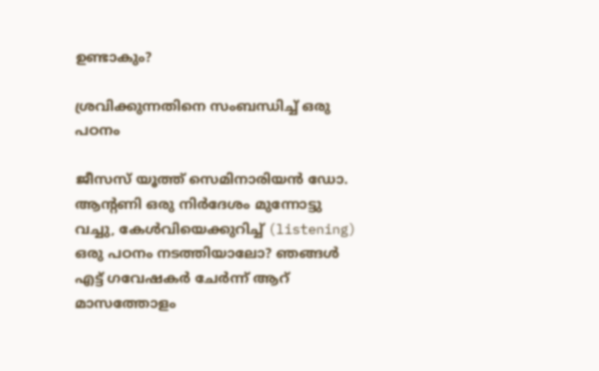ഉണ്ടാകും?

ശ്രവിക്കുന്നതിനെ സംബന്ധിച്ച് ഒരു പഠനം

ജീസസ് യൂത്ത് സെമിനാരിയൻ ഡോ. ആന്റണി ഒരു നിർദേശം മുന്നോട്ടു വച്ചു, കേൾവിയെക്കുറിച്ച് (listening) ഒരു പഠനം നടത്തിയാലോ? ഞങ്ങൾ എട്ട് ഗവേഷകർ ചേർന്ന് ആറ് മാസത്തോളം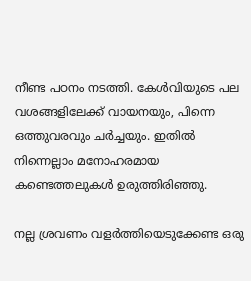നീണ്ട പഠനം നടത്തി. കേൾവിയുടെ പല  വശങ്ങളിലേക്ക് വായനയും, പിന്നെ ഒത്തുവരവും ചർച്ചയും. ഇതിൽ നിന്നെല്ലാം മനോഹരമായ കണ്ടെത്തലുകൾ ഉരുത്തിരിഞ്ഞു.

നല്ല ശ്രവണം വളർത്തിയെടുക്കേണ്ട ഒരു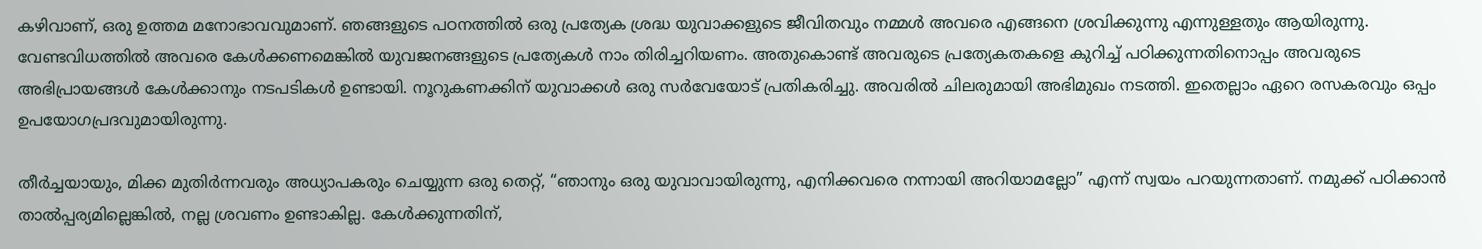കഴിവാണ്, ഒരു ഉത്തമ മനോഭാവവുമാണ്. ഞങ്ങളുടെ പഠനത്തിൽ ഒരു പ്രത്യേക ശ്രദ്ധ യുവാക്കളുടെ ജീവിതവും നമ്മൾ അവരെ എങ്ങനെ ശ്രവിക്കുന്നു എന്നുള്ളതും ആയിരുന്നു. വേണ്ടവിധത്തിൽ അവരെ കേൾക്കണമെങ്കിൽ യുവജനങ്ങളുടെ പ്രത്യേകൾ നാം തിരിച്ചറിയണം. അതുകൊണ്ട് അവരുടെ പ്രത്യേകതകളെ കുറിച്ച് പഠിക്കുന്നതിനൊപ്പം അവരുടെ അഭിപ്രായങ്ങൾ കേൾക്കാനും നടപടികൾ ഉണ്ടായി. നൂറുകണക്കിന് യുവാക്കൾ ഒരു സർവേയോട് പ്രതികരിച്ചു. അവരിൽ ചിലരുമായി അഭിമുഖം നടത്തി. ഇതെല്ലാം ഏറെ രസകരവും ഒപ്പം ഉപയോഗപ്രദവുമായിരുന്നു.

തീർച്ചയായും, മിക്ക മുതിർന്നവരും അധ്യാപകരും ചെയ്യുന്ന ഒരു തെറ്റ്, “ഞാനും ഒരു യുവാവായിരുന്നു, എനിക്കവരെ നന്നായി അറിയാമല്ലോ” എന്ന് സ്വയം പറയുന്നതാണ്. നമുക്ക് പഠിക്കാൻ താൽപ്പര്യമില്ലെങ്കിൽ, നല്ല ശ്രവണം ഉണ്ടാകില്ല. കേൾക്കുന്നതിന്,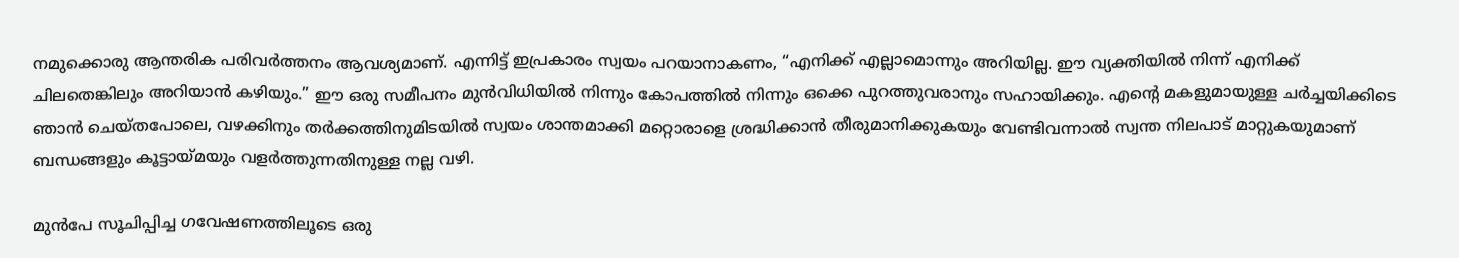നമുക്കൊരു ആന്തരിക പരിവർത്തനം ആവശ്യമാണ്. എന്നിട്ട് ഇപ്രകാരം സ്വയം പറയാനാകണം, “എനിക്ക് എല്ലാമൊന്നും അറിയില്ല. ഈ വ്യക്തിയിൽ നിന്ന് എനിക്ക് ചിലതെങ്കിലും അറിയാൻ കഴിയും.” ഈ ഒരു സമീപനം മുൻവിധിയിൽ നിന്നും കോപത്തിൽ നിന്നും ഒക്കെ പുറത്തുവരാനും സഹായിക്കും. എന്റെ മകളുമായുള്ള ചർച്ചയിക്കിടെ ഞാൻ ചെയ്തപോലെ, വഴക്കിനും തർക്കത്തിനുമിടയിൽ സ്വയം ശാന്തമാക്കി മറ്റൊരാളെ ശ്രദ്ധിക്കാൻ തീരുമാനിക്കുകയും വേണ്ടിവന്നാൽ സ്വന്ത നിലപാട് മാറ്റുകയുമാണ് ബന്ധങ്ങളും കൂട്ടായ്മയും വളർത്തുന്നതിനുള്ള നല്ല വഴി.

മുൻപേ സൂചിപ്പിച്ച ഗവേഷണത്തിലൂടെ ഒരു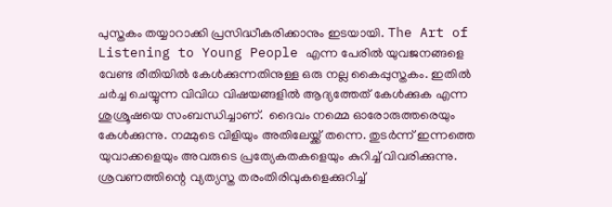പുസ്തകം തയ്യാറാക്കി പ്രസിദ്ധീകരിക്കാനും ഇടയായി. The Art of Listening to Young People എന്ന പേരിൽ യുവജനങ്ങളെ വേണ്ട രീതിയിൽ കേൾക്കുന്നതിനുള്ള ഒരു നല്ല കൈപ്പുസ്തകം. ഇതിൽ ചർച്ച ചെയ്യുന്ന വിവിധ വിഷയങ്ങളിൽ ആദ്യത്തേത് കേൾക്കുക എന്ന ശുശ്രൂഷയെ സംബന്ധിച്ചാണ്.  ദൈവം നമ്മെ ഓരോരുത്തരെയും കേൾക്കുന്നു. നമ്മുടെ വിളിയും അതിലേയ്ക്ക് തന്നെ. തുടർന്ന് ഇന്നത്തെ യുവാക്കളെയും അവരുടെ പ്രത്യേകതകളെയും കുറിച്ച് വിവരിക്കുന്നു. ശ്രവണത്തിന്റെ വ്യത്യസ്ത തരംതിരിവുകളെക്കുറിച്ച്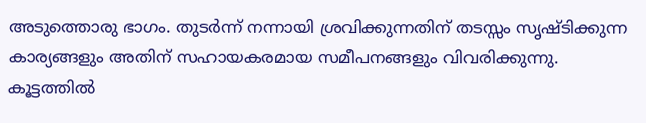അടുത്തൊരു ഭാഗം. തുടർന്ന് നന്നായി ശ്രവിക്കുന്നതിന് തടസ്സം സൃഷ്ടിക്കുന്ന കാര്യങ്ങളും അതിന് സഹായകരമായ സമീപനങ്ങളും വിവരിക്കുന്നു. കൂട്ടത്തിൽ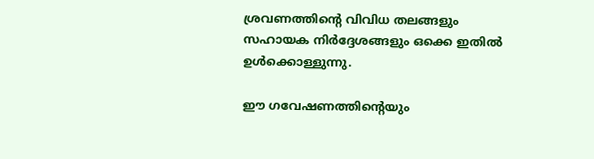ശ്രവണത്തിന്റെ വിവിധ തലങ്ങളും സഹായക നിർദ്ദേശങ്ങളും ഒക്കെ ഇതിൽ ഉൾക്കൊള്ളുന്നു.

ഈ ഗവേഷണത്തിന്റെയും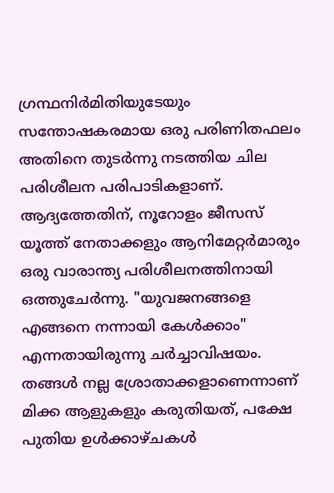ഗ്രന്ഥനിർമിതിയുടേയും സന്തോഷകരമായ ഒരു പരിണിതഫലം അതിനെ തുടർന്നു നടത്തിയ ചില പരിശീലന പരിപാടികളാണ്. ആദ്യത്തേതിന്, നൂറോളം ജീസസ് യൂത്ത് നേതാക്കളും ആനിമേറ്റർമാരും ഒരു വാരാന്ത്യ പരിശീലനത്തിനായി ഒത്തുചേർന്നു. "യുവജനങ്ങളെ എങ്ങനെ നന്നായി കേൾക്കാം" എന്നതായിരുന്നു ചർച്ചാവിഷയം. തങ്ങൾ നല്ല ശ്രോതാക്കളാണെന്നാണ്  മിക്ക ആളുകളും കരുതിയത്, പക്ഷേ പുതിയ ഉൾക്കാഴ്ചകൾ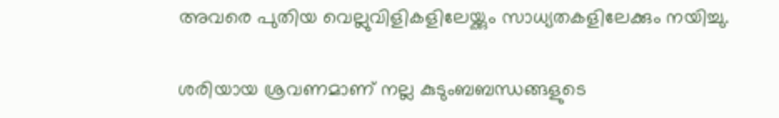അവരെ പുതിയ വെല്ലുവിളികളിലേയ്ക്കും സാധ്യതകളിലേക്കും നയിച്ചു.

ശരിയായ ശ്രവണമാണ് നല്ല കുടുംബബന്ധങ്ങളുടെ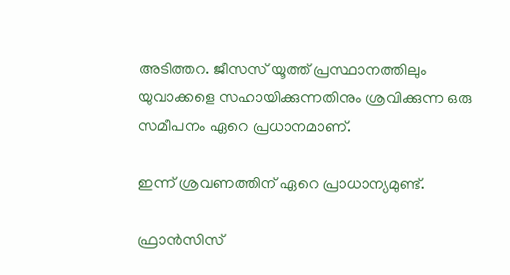അടിത്തറ. ജീസസ് യൂത്ത് പ്രസ്ഥാനത്തിലും യുവാക്കളെ സഹായിക്കുന്നതിനും ശ്രവിക്കുന്ന ഒരു സമീപനം ഏറെ പ്രധാനമാണ്.

ഇന്ന് ശ്രവണത്തിന് ഏറെ പ്രാധാന്യമുണ്ട്.

ഫ്രാൻസിസ്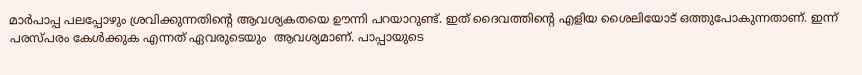മാർപാപ്പ പലപ്പോഴും ശ്രവിക്കുന്നതിന്റെ ആവശ്യകതയെ ഊന്നി പറയാറുണ്ട്. ഇത് ദൈവത്തിന്റെ എളിയ ശൈലിയോട് ഒത്തുപോകുന്നതാണ്. ഇന്ന് പരസ്പരം കേൾക്കുക എന്നത് ഏവരുടെയും  ആവശ്യമാണ്. പാപ്പായുടെ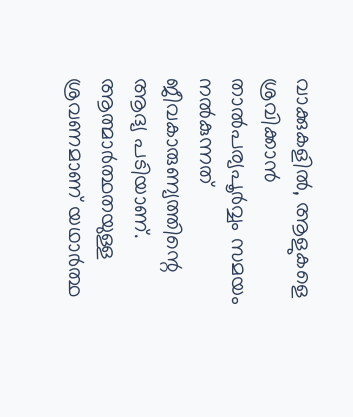വാക്കുകളിൽ, ആളുകളെ ശ്രവിക്കാൻ താൽപര്യപൂർവ്വം സമയം നൽകുന്നത് ജീവകാരുണ്യത്തിന്റെ ആദ്യ പടിയാണ്. ആത്മാർത്ഥതയുള്ള ശ്രവണമാണ് യഥാർത്ഥ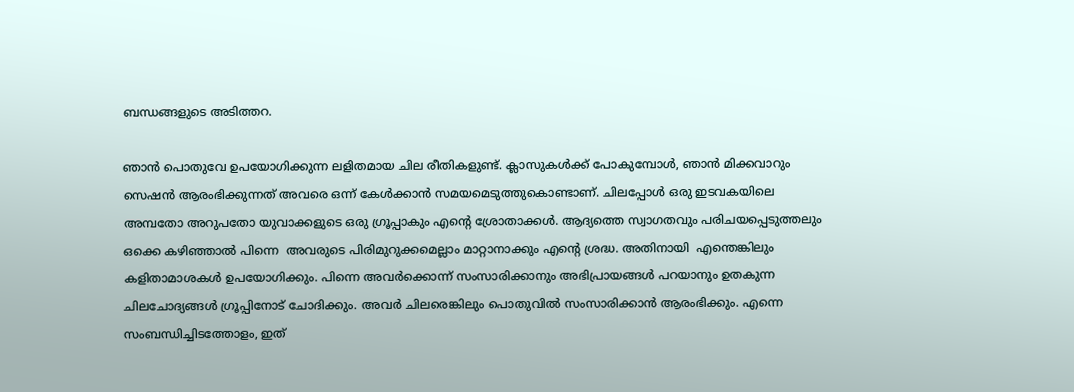ബന്ധങ്ങളുടെ അടിത്തറ.

ഞാൻ പൊതുവേ ഉപയോഗിക്കുന്ന ലളിതമായ ചില രീതികളുണ്ട്. ക്ലാസുകൾക്ക് പോകുമ്പോൾ, ഞാൻ മിക്കവാറും സെഷൻ ആരംഭിക്കുന്നത് അവരെ ഒന്ന് കേൾക്കാൻ സമയമെടുത്തുകൊണ്ടാണ്. ചിലപ്പോൾ ഒരു ഇടവകയിലെ അമ്പതോ അറുപതോ യുവാക്കളുടെ ഒരു ഗ്രൂപ്പാകും എന്റെ ശ്രോതാക്കൾ. ആദ്യത്തെ സ്വാഗതവും പരിചയപ്പെടുത്തലും ഒക്കെ കഴിഞ്ഞാൽ പിന്നെ  അവരുടെ പിരിമുറുക്കമെല്ലാം മാറ്റാനാക്കും എന്റെ ശ്രദ്ധ. അതിനായി  എന്തെങ്കിലും കളിതാമാശകൾ ഉപയോഗിക്കും. പിന്നെ അവർക്കൊന്ന് സംസാരിക്കാനും അഭിപ്രായങ്ങൾ പറയാനും ഉതകുന്ന ചിലചോദ്യങ്ങൾ ഗ്രൂപ്പിനോട് ചോദിക്കും. അവർ ചിലരെങ്കിലും പൊതുവിൽ സംസാരിക്കാൻ ആരംഭിക്കും. എന്നെ സംബന്ധിച്ചിടത്തോളം, ഇത്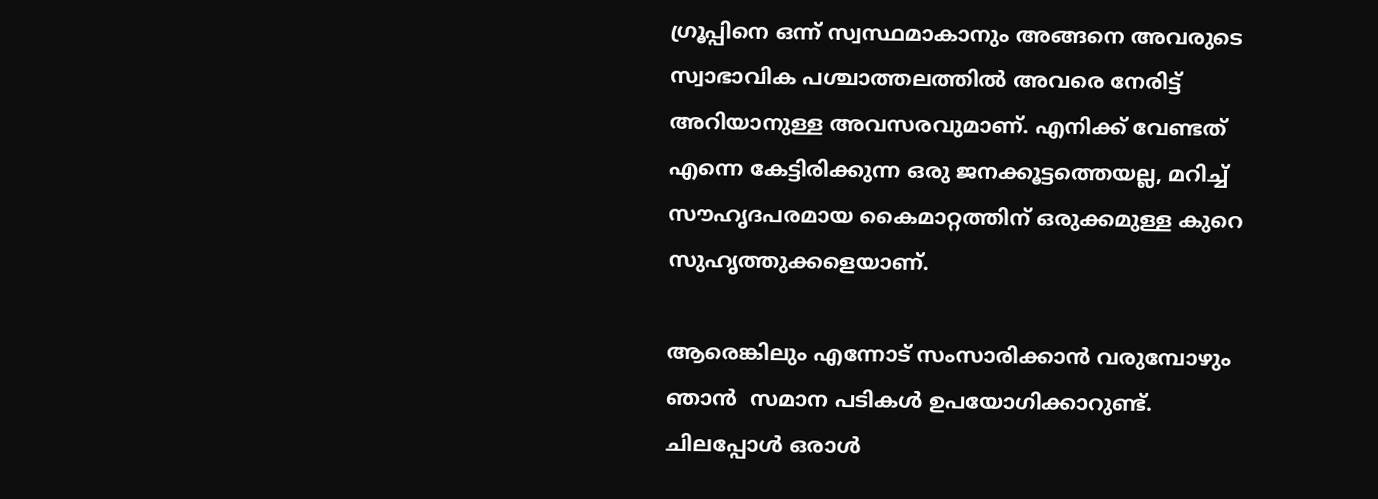ഗ്രൂപ്പിനെ ഒന്ന് സ്വസ്ഥമാകാനും അങ്ങനെ അവരുടെ സ്വാഭാവിക പശ്ചാത്തലത്തിൽ അവരെ നേരിട്ട് അറിയാനുള്ള അവസരവുമാണ്. എനിക്ക് വേണ്ടത് എന്നെ കേട്ടിരിക്കുന്ന ഒരു ജനക്കൂട്ടത്തെയല്ല, മറിച്ച് സൗഹൃദപരമായ കൈമാറ്റത്തിന് ഒരുക്കമുള്ള കുറെ സുഹൃത്തുക്കളെയാണ്.

ആരെങ്കിലും എന്നോട് സംസാരിക്കാൻ വരുമ്പോഴും ഞാൻ  സമാന പടികൾ ഉപയോഗിക്കാറുണ്ട്. ചിലപ്പോൾ ഒരാൾ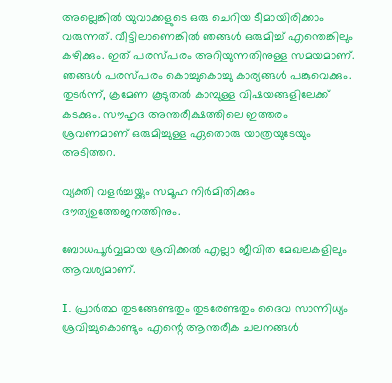അല്ലെങ്കിൽ യുവാക്കളുടെ ഒരു ചെറിയ ടീമായിരിക്കാം വരുന്നത്. വീട്ടിലാണെങ്കിൽ ഞങ്ങൾ ഒരുമിച്ച് എന്തെങ്കിലും കഴിക്കും. ഇത് പരസ്പരം അറിയുന്നതിനുള്ള സമയമാണ്. ഞങ്ങൾ പരസ്പരം കൊച്ചുകൊച്ചു കാര്യങ്ങൾ പങ്കുവെക്കും. തുടർന്ന്, ക്രമേണ കൂടുതൽ കാമ്പുള്ള വിഷയങ്ങളിലേക്ക് കടക്കും. സൗഹൃദ അന്തരീക്ഷത്തിലെ ഇത്തരം ശ്രവണമാണ് ഒരുമിച്ചുള്ള ഏതൊരു യാത്രയുടേയും അടിത്തറ.

വ്യക്തി വളർച്ചയ്ക്കും സമൂഹ നിർമിതിക്കും  ദൗത്യഉത്തേജനത്തിനും.

ബോധപൂർവ്വമായ ശ്രവിക്കൽ എല്ലാ ജീവിത മേഖലകളിലും ആവശ്യമാണ്.

I. പ്രാർത്ഥ തുടങ്ങേണ്ടതും തുടരേണ്ടതും ദൈവ സാന്നിധ്യം ശ്രവിച്ചുകൊണ്ടും എന്റെ ആന്തരീക ചലനങ്ങൾ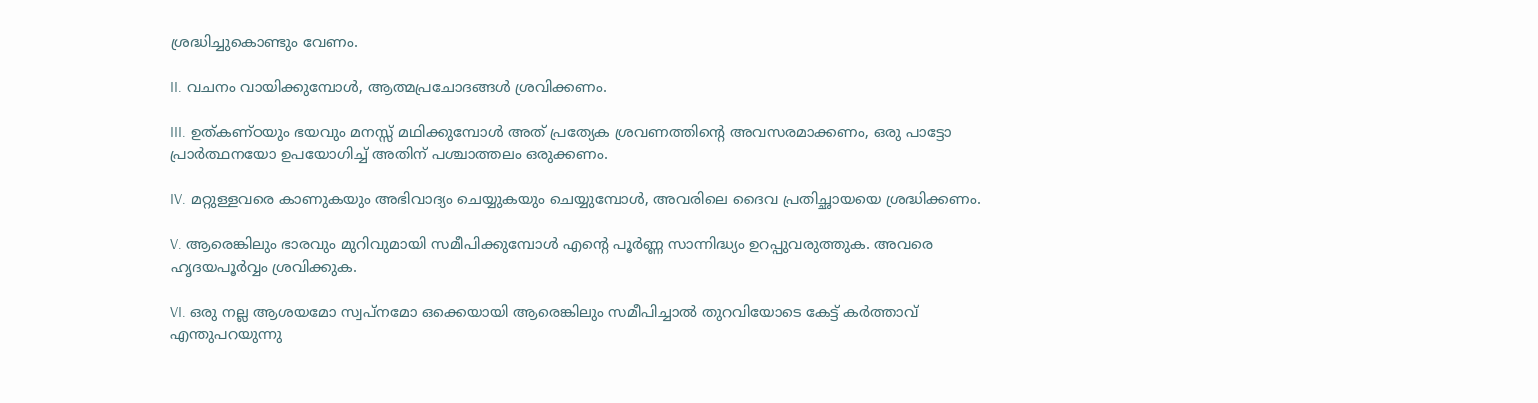ശ്രദ്ധിച്ചുകൊണ്ടും വേണം.

II. വചനം വായിക്കുമ്പോൾ, ആത്മപ്രചോദങ്ങൾ ശ്രവിക്കണം.

III. ഉത്കണ്ഠയും ഭയവും മനസ്സ് മഥിക്കുമ്പോൾ അത് പ്രത്യേക ശ്രവണത്തിന്റെ അവസരമാക്കണം, ഒരു പാട്ടോ പ്രാർത്ഥനയോ ഉപയോഗിച്ച് അതിന് പശ്ചാത്തലം ഒരുക്കണം.

IV. മറ്റുള്ളവരെ കാണുകയും അഭിവാദ്യം ചെയ്യുകയും ചെയ്യുമ്പോൾ, അവരിലെ ദൈവ പ്രതിച്ഛായയെ ശ്രദ്ധിക്കണം.

V. ആരെങ്കിലും ഭാരവും മുറിവുമായി സമീപിക്കുമ്പോൾ എന്റെ പൂർണ്ണ സാന്നിദ്ധ്യം ഉറപ്പുവരുത്തുക. അവരെ ഹൃദയപൂർവ്വം ശ്രവിക്കുക.

VI. ഒരു നല്ല ആശയമോ സ്വപ്നമോ ഒക്കെയായി ആരെങ്കിലും സമീപിച്ചാൽ തുറവിയോടെ കേട്ട് കർത്താവ് എന്തുപറയുന്നു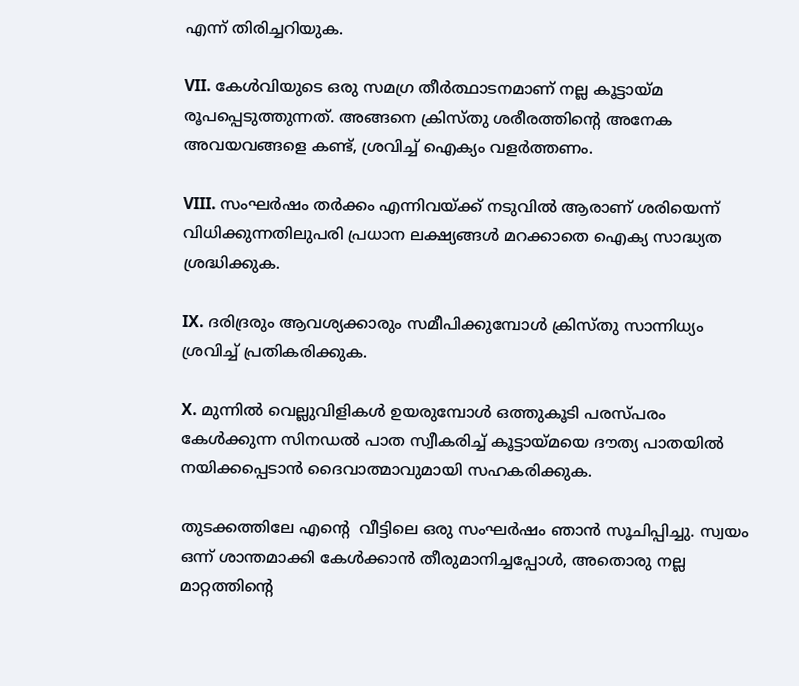എന്ന് തിരിച്ചറിയുക.

VII. കേൾവിയുടെ ഒരു സമഗ്ര തീർത്ഥാടനമാണ് നല്ല കൂട്ടായ്മ രൂപപ്പെടുത്തുന്നത്. അങ്ങനെ ക്രിസ്തു ശരീരത്തിന്റെ അനേക അവയവങ്ങളെ കണ്ട്, ശ്രവിച്ച് ഐക്യം വളർത്തണം.

VIII. സംഘർഷം തർക്കം എന്നിവയ്ക്ക് നടുവിൽ ആരാണ് ശരിയെന്ന് വിധിക്കുന്നതിലുപരി പ്രധാന ലക്ഷ്യങ്ങൾ മറക്കാതെ ഐക്യ സാദ്ധ്യത ശ്രദ്ധിക്കുക.

IX. ദരിദ്രരും ആവശ്യക്കാരും സമീപിക്കുമ്പോൾ ക്രിസ്തു സാന്നിധ്യം ശ്രവിച്ച് പ്രതികരിക്കുക.

X. മുന്നിൽ വെല്ലുവിളികൾ ഉയരുമ്പോൾ ഒത്തുകൂടി പരസ്പരം കേൾക്കുന്ന സിനഡൽ പാത സ്വീകരിച്ച് കൂട്ടായ്മയെ ദൗത്യ പാതയിൽ നയിക്കപ്പെടാൻ ദൈവാത്മാവുമായി സഹകരിക്കുക.

തുടക്കത്തിലേ എന്റെ  വീട്ടിലെ ഒരു സംഘർഷം ഞാൻ സൂചിപ്പിച്ചു. സ്വയം ഒന്ന് ശാന്തമാക്കി കേൾക്കാൻ തീരുമാനിച്ചപ്പോൾ, അതൊരു നല്ല മാറ്റത്തിന്റെ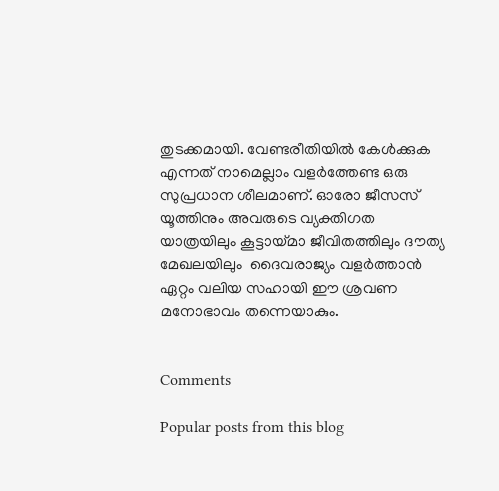തുടക്കമായി. വേണ്ടരീതിയിൽ കേൾക്കുക എന്നത് നാമെല്ലാം വളർത്തേണ്ട ഒരു സുപ്രധാന ശീലമാണ്. ഓരോ ജീസസ് യൂത്തിനും അവരുടെ വ്യക്തിഗത യാത്രയിലും കൂട്ടായ്മാ ജീവിതത്തിലും ദൗത്യ മേഖലയിലും  ദൈവരാജ്യം വളർത്താൻ ഏറ്റം വലിയ സഹായി ഈ ശ്രവണ മനോഭാവം തന്നെയാകും.


Comments

Popular posts from this blog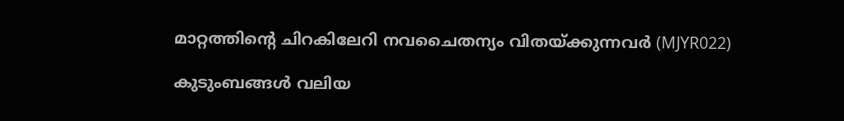മാറ്റത്തിന്റെ ചിറകിലേറി നവചൈതന്യം വിതയ്ക്കുന്നവര്‍ (MJYR022)

കുടുംബങ്ങൾ വലിയ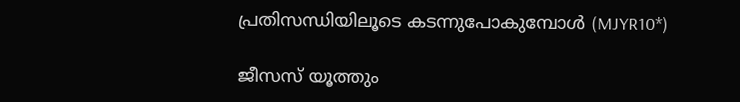പ്രതിസന്ധിയിലൂടെ കടന്നുപോകുമ്പോൾ (MJYR10*)

ജീസസ് യൂത്തും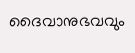ദൈവാനുഭവവും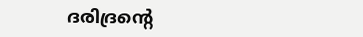ദരിദ്രന്റെ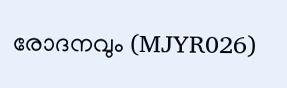രോദനവും (MJYR026)